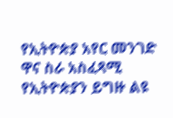የኢትዮጵያ አየር መንገድ ዋና ስራ አስፈጻሚ የኢትዮጵያን ይግዙ ልዩ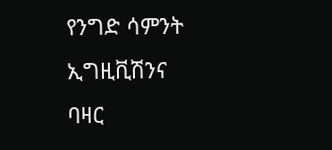የንግድ ሳምንት ኢግዚቪሽንና ባዛር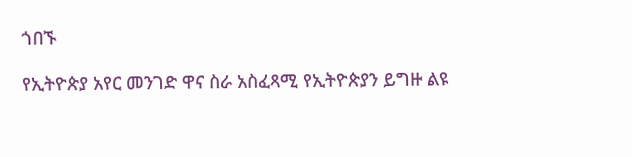ጎበኙ

የኢትዮጵያ አየር መንገድ ዋና ስራ አስፈጻሚ የኢትዮጵያን ይግዙ ልዩ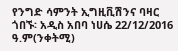የንግድ ሳምንት ኢግዚቪሽንና ባዛር ጎበኙ፡ አዲስ አበባ ነሀሴ 22/12/2016 ዓ.ም(ንቀትሚ)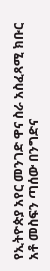የኢትዮጵያ አየር መንገድ ዋና ስራ አስፈጻሚ ክቡር አቶ መስፍን ጣሰው በንግድና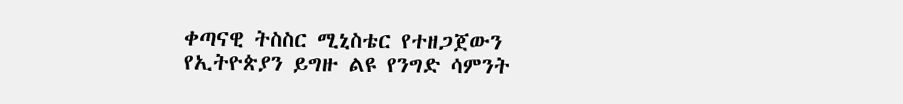ቀጣናዊ ትስስር ሚኒስቴር የተዘጋጀውን የኢትዮጵያን ይግዙ ልዩ የንግድ ሳምንት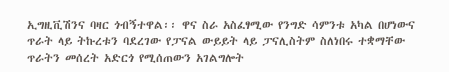ኢግዚቪሽንና ባዛር ጎብኝተዋል፡፡ ዋና ስራ አስፈፃሚው የንግድ ሳምንቱ አካል በሆነውና ጥራት ላይ ትኩረቱን ባደረገው የፓናል ውይይት ላይ ፓናሊስትም ስለነበሩ ተቋማቸው ጥራትን መሰረት አድርጎ የሚሰጠውን አገልግሎት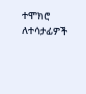ተሞክሮ ለተሳታፊዎች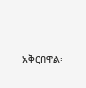አቅርበዋል፡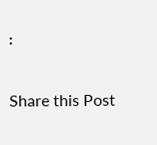፡

Share this Post